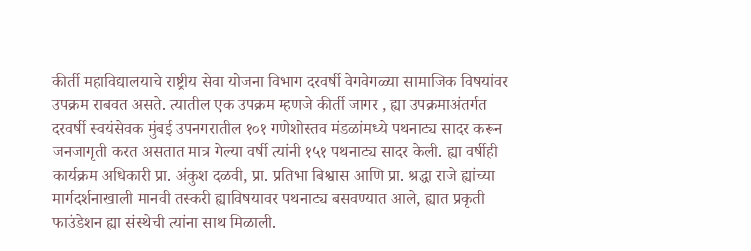कीर्ती महाविद्यालयाचे राष्ट्रीय सेवा योजना विभाग दरवर्षी वेगवेगळ्या सामाजिक विषयांवर उपक्रम राबवत असते. त्यातील एक उपक्रम म्हणजे कीर्ती जागर , ह्या उपक्रमाअंतर्गत दरवर्षी स्वयंसेवक मुंबई उपनगरातील १०१ गणेशोस्तव मंडळांमध्ये पथनाट्य सादर करून जनजागृती करत असतात मात्र गेल्या वर्षी त्यांनी १५१ पथनाट्य सादर केली. ह्या वर्षीही कार्यक्रम अधिकारी प्रा. अंकुश दळवी, प्रा. प्रतिभा बिश्वास आणि प्रा. श्रद्धा राजे ह्यांच्या मार्गदर्शनाखाली मानवी तस्करी ह्याविषयावर पथनाट्य बसवण्यात आले, ह्यात प्रकृती फाउंडेशन ह्या संस्थेची त्यांना साथ मिळाली.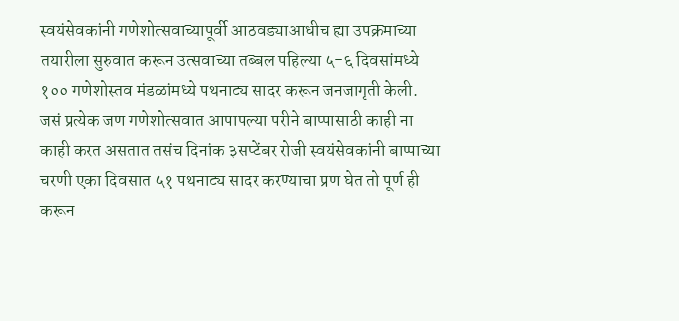स्वयंसेवकांनी गणेशोत्सवाच्यापूर्वी आठवड्याआधीच ह्या उपक्रमाच्या तयारीला सुरुवात करून उत्सवाच्या तब्बल पहिल्या ५-६ दिवसांमध्ये १०० गणेशोस्तव मंडळांमध्ये पथनाट्य सादर करून जनजागृती केली.
जसं प्रत्येक जण गणेशोत्सवात आपापल्या परीने बाप्पासाठी काही ना काही करत असतात तसंच दिनांक ३सप्टेंबर रोजी स्वयंसेवकांनी बाप्पाच्या चरणी एका दिवसात ५१ पथनाट्य सादर करण्याचा प्रण घेत तो पूर्ण ही करून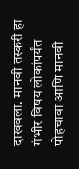दाखवला. मानवी तस्करी हा गंभीर विषय लोकांपर्यंत पोहचावा आणि मानवी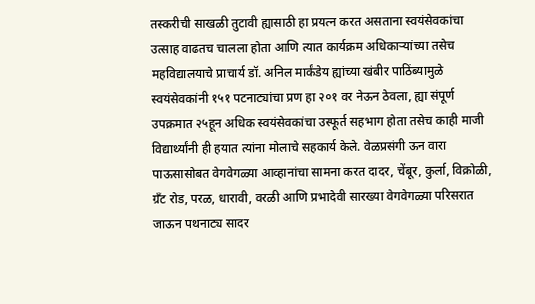तस्करीची साखळी तुटावी ह्यासाठी हा प्रयत्न करत असताना स्वयंसेवकांचा उत्साह वाढतच चालला होता आणि त्यात कार्यक्रम अधिकाऱ्यांच्या तसेच महविद्यालयाचे प्राचार्य डॉ. अनिल मार्कंडेय ह्यांच्या खंबीर पाठिंब्यामुळे स्वयंसेवकांनी १५१ पटनाट्यांचा प्रण हा २०१ वर नेऊन ठेवला, ह्या संपूर्ण उपक्रमात २५हून अधिक स्वयंसेवकांचा उस्फूर्त सहभाग होता तसेच काही माजी विद्यार्थ्यांनी ही हयात त्यांना मोलाचे सहकार्य केले. वेळप्रसंगी ऊन वारा पाऊसासोबत वेगवेगळ्या आव्हानांचा सामना करत दादर, चेंबूर, कुर्ला, विक्रोळी, ग्रँट रोड, परळ, धारावी, वरळी आणि प्रभादेवी सारख्या वेगवेगळ्या परिसरात जाऊन पथनाट्य सादर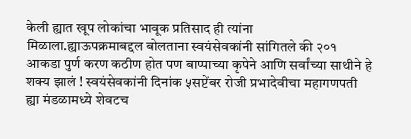केली ह्यात खूप लोकांचा भावूक प्रतिसाद ही त्यांना मिळाला.ह्याऊपक्रमाबद्दल बोलताना स्वयंसेवकांनी सांगितले की २०१ आकडा पुर्ण करण कठीण होत पण बाप्पाच्या कृपेने आणि सर्वांच्या साथीने हे शक्य झालं ! स्वयंसेवकांनी दिनांक ५सप्टेंबर रोजी प्रभादेवीचा महागणपती ह्या मंडळामध्ये शेवटच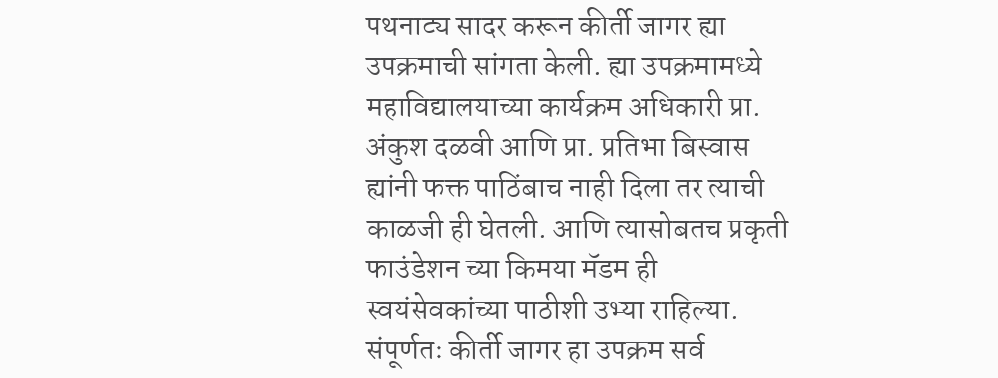पथनाट्य सादर करून कीर्ती जागर ह्या उपक्रमाची सांगता केली. ह्या उपक्रमामध्ये महाविद्यालयाच्या कार्यक्रम अधिकारी प्रा. अंकुश दळवी आणि प्रा. प्रतिभा बिस्वास ह्यांनी फक्त पाठिंबाच नाही दिला तर त्याची काळजी ही घेतली. आणि त्यासोबतच प्रकृती फाउंडेशन च्या किमया मॅडम ही स्वयंसेवकांच्या पाठीशी उभ्या राहिल्या. संपूर्णतः कीर्ती जागर हा उपक्रम सर्व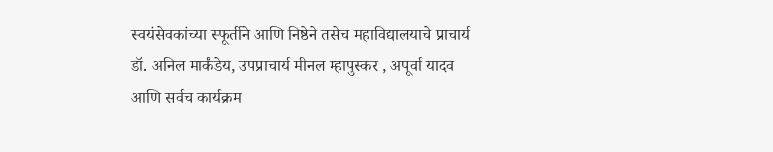स्वयंसेवकांच्या स्फूर्तीने आणि निष्ठेने तसेच महाविद्यालयाचे प्राचार्य डॉ. अनिल मार्कंडेय, उपप्राचार्य मीनल म्हापुस्कर , अपूर्वा यादव आणि सर्वच कार्यक्रम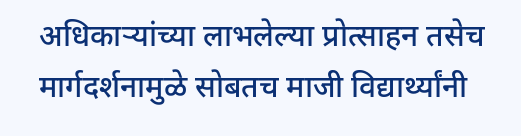अधिकाऱ्यांच्या लाभलेल्या प्रोत्साहन तसेच मार्गदर्शनामुळे सोबतच माजी विद्यार्थ्यांनी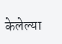केलेल्या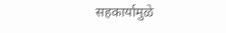सहकार्यामुळे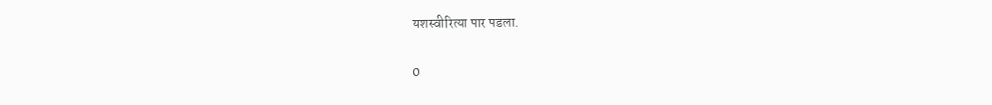यशस्वीरित्या पार पडला.

0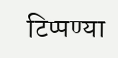टिप्पण्या